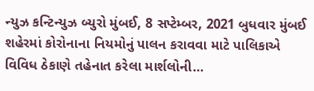ન્યુઝ કન્ટિન્યુઝ બ્યુરો મુંબઈ, 8 સપ્ટેમ્બર, 2021 બુધવાર મુંબઈ શહેરમાં કોરોનાના નિયમોનું પાલન કરાવવા માટે પાલિકાએ વિવિધ ઠેકાણે તહેનાત કરેલા માર્શલોની…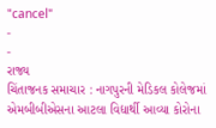"cancel"
-
-
રાજ્ય
ચિંતાજનક સમાચાર : નાગપુરની મેડિકલ કોલેજમાં એમબીબીએસના આટલા વિદ્યાર્થી આવ્યા કોરોના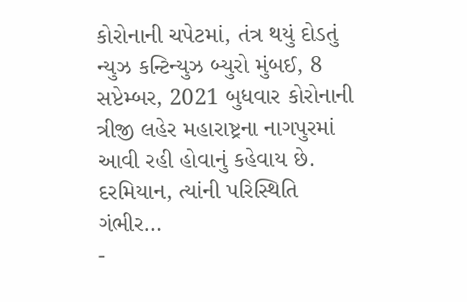કોરોનાની ચપેટમાં, તંત્ર થયું દોડતું
ન્યુઝ કન્ટિન્યુઝ બ્યુરો મુંબઈ, 8 સપ્ટેમ્બર, 2021 બુધવાર કોરોનાની ત્રીજી લહેર મહારાષ્ટ્રના નાગપુરમાં આવી રહી હોવાનું કહેવાય છે. દરમિયાન, ત્યાંની પરિસ્થિતિ ગંભીર…
-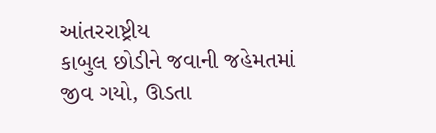આંતરરાષ્ટ્રીય
કાબુલ છોડીને જવાની જહેમતમાં જીવ ગયો, ઊડતા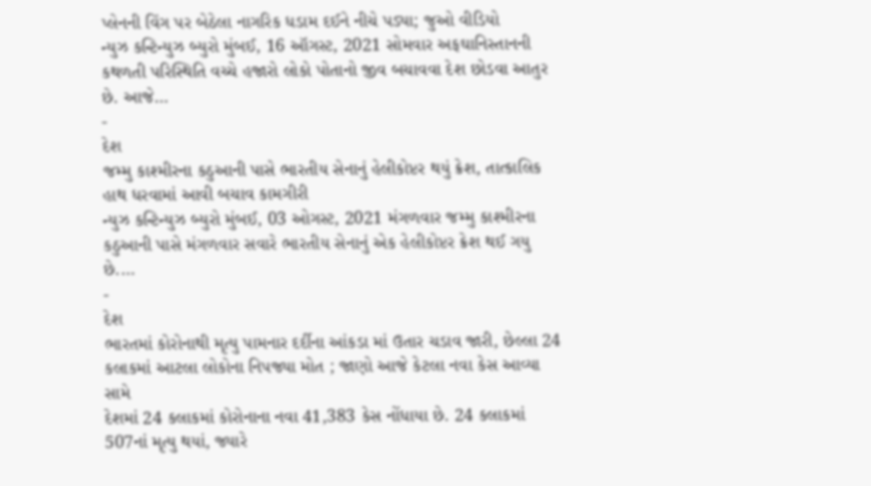પ્લેનની વિંગ પર બેઠેલા નાગરિક ધડામ દઈને નીચે પડ્યા; જુઓ વીડિયો
ન્યુઝ કન્ટિન્યુઝ બ્યુરો મુંબઈ, 16 ઑગસ્ટ, 2021 સોમવાર અફઘાનિસ્તાનની કથળતી પરિસ્થિતિ વચ્ચે હજારો લોકો પોતાનો જીવ બચાવવા દેશ છોડવા આતુર છે. આજે…
-
દેશ
જમ્મુ કાશ્મીરના કઠુઆની પાસે ભારતીય સેનાનું હેલીકોપ્ટર થયું ક્રેશ, તાત્કાલિક હાથ ધરવામાં આવી બચાવ કામગીરી
ન્યુઝ કન્ટિન્યુઝ બ્યુરો મુંબઈ, 03 ઓગસ્ટ, 2021 મંગળવાર જમ્મુ કાશ્મીરના કઠુઆની પાસે મંગળવાર સવારે ભારતીય સેનાનું એક હેલીકોપ્ટર ક્રેશ થઈ ગયુ છે.…
-
દેશ
ભારતમાં કોરોનાથી મૃત્યુ પામનાર દર્દીના આંકડા માં ઉતાર ચડાવ જારી, છેલ્લા 24 કલાકમાં આટલા લોકોના નિપજ્યા મોત ; જાણો આજે કેટલા નવા કેસ આવ્યા સામે
દેશમાં 24 કલાકમાં કોરોનાના નવા 41,383 કેસ નોંધાયા છે. 24 કલાકમાં 507નાં મૃત્યુ થયાં, જ્યારે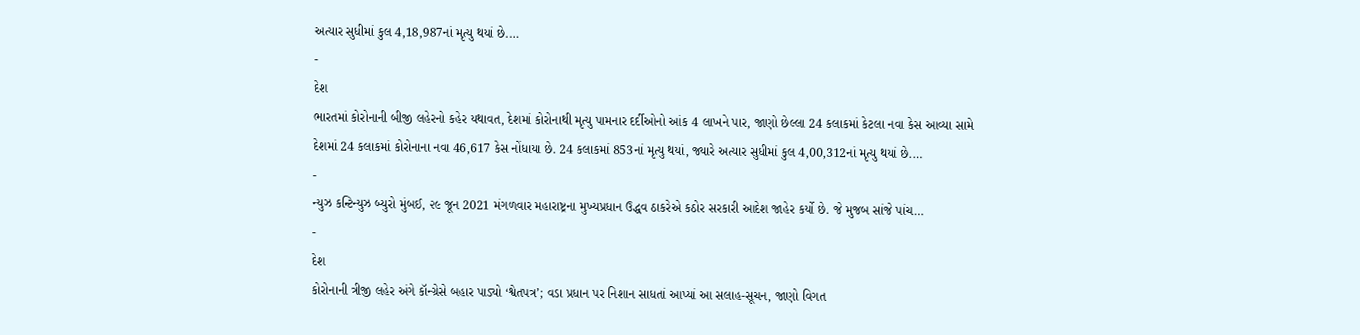અત્યાર સુધીમાં કુલ 4,18,987નાં મૃત્યુ થયાં છે.…
-
દેશ
ભારતમાં કોરોનાની બીજી લહેરનો કહેર યથાવત, દેશમાં કોરોનાથી મૃત્યુ પામનાર દર્દીઓનો આંક 4 લાખને પાર, જાણો છેલ્લા 24 કલાકમાં કેટલા નવા કેસ આવ્યા સામે
દેશમાં 24 કલાકમાં કોરોનાના નવા 46,617 કેસ નોંધાયા છે. 24 કલાકમાં 853નાં મૃત્યુ થયાં, જ્યારે અત્યાર સુધીમાં કુલ 4,00,312નાં મૃત્યુ થયાં છે.…
-
ન્યુઝ કન્ટિન્યુઝ બ્યુરો મુંબઈ, ૨૯ જૂન 2021 મંગળવાર મહારાષ્ટ્રના મુખ્યપ્રધાન ઉદ્ધવ ઠાકરેએ કઠોર સરકારી આદેશ જાહેર કર્યો છે. જે મુજબ સાંજે પાંચ…
-
દેશ
કોરોનાની ત્રીજી લહેર અંગે કૉન્ગ્રેસે બહાર પાડ્યો ‘શ્વેતપત્ર’; વડા પ્રધાન પર નિશાન સાધતાં આપ્યાં આ સલાહ-સૂચન, જાણો વિગત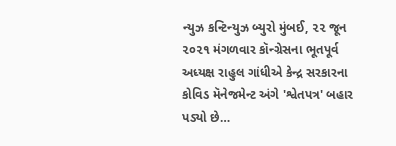ન્યુઝ કન્ટિન્યુઝ બ્યુરો મુંબઈ, ૨૨ જૂન ૨૦૨૧ મંગળવાર કૉન્ગ્રેસના ભૂતપૂર્વ અધ્યક્ષ રાહુલ ગાંધીએ કેન્દ્ર સરકારના કોવિડ મૅનેજમેન્ટ અંગે 'શ્વેતપત્ર' બહાર પડ્યો છે…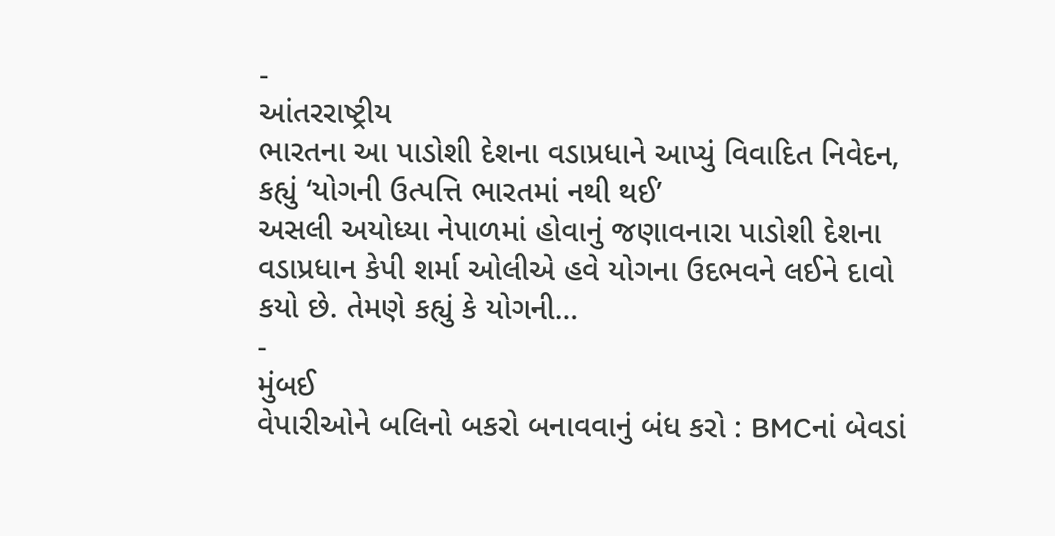-
આંતરરાષ્ટ્રીય
ભારતના આ પાડોશી દેશના વડાપ્રધાને આપ્યું વિવાદિત નિવેદન, કહ્યું ‘યોગની ઉત્પત્તિ ભારતમાં નથી થઈ’
અસલી અયોધ્યા નેપાળમાં હોવાનું જણાવનારા પાડોશી દેશના વડાપ્રધાન કેપી શર્મા ઓલીએ હવે યોગના ઉદભવને લઈને દાવો કયો છે. તેમણે કહ્યું કે યોગની…
-
મુંબઈ
વેપારીઓને બલિનો બકરો બનાવવાનું બંધ કરો : BMCનાં બેવડાં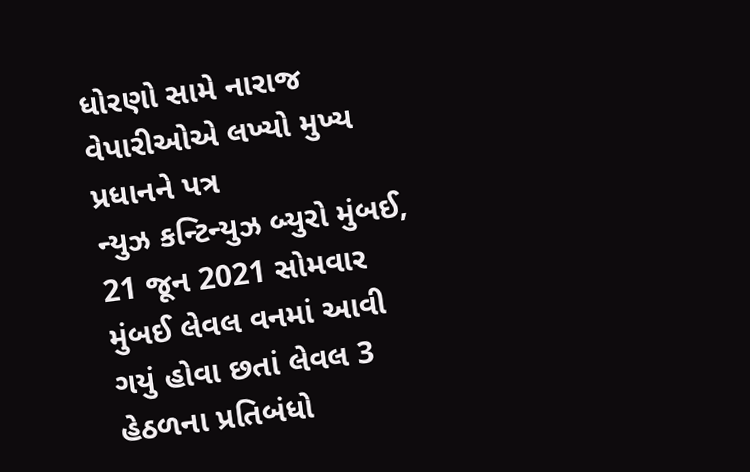ધોરણો સામે નારાજ વેપારીઓએ લખ્યો મુખ્ય પ્રધાનને પત્ર
ન્યુઝ કન્ટિન્યુઝ બ્યુરો મુંબઈ, 21 જૂન 2021 સોમવાર મુંબઈ લેવલ વનમાં આવી ગયું હોવા છતાં લેવલ 3 હેઠળના પ્રતિબંધો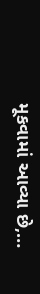મૂકવામાં આવ્યા છે,…